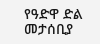የዓድዋ ድል መታሰቢያ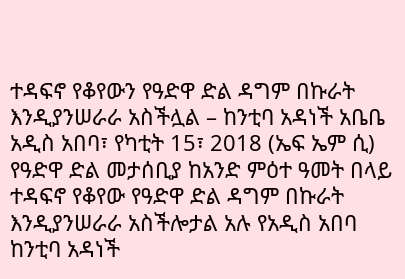ተዳፍኖ የቆየውን የዓድዋ ድል ዳግም በኩራት እንዲያንሠራራ አስችሏል – ከንቲባ አዳነች አቤቤ
አዲስ አበባ፣ የካቲት 15፣ 2018 (ኤፍ ኤም ሲ) የዓድዋ ድል መታሰቢያ ከአንድ ምዕተ ዓመት በላይ ተዳፍኖ የቆየው የዓድዋ ድል ዳግም በኩራት እንዲያንሠራራ አስችሎታል አሉ የአዲስ አበባ ከንቲባ አዳነች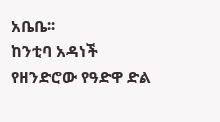አቤቤ፡፡
ከንቲባ አዳነች የዘንድሮው የዓድዋ ድል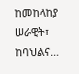ከመከላከያ ሠራዊት፣ ከባህልና…